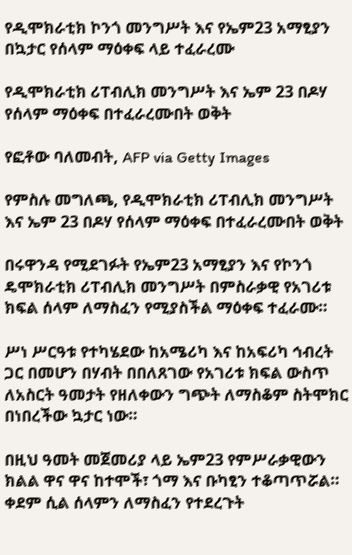የዲሞክራቲክ ኮንጎ መንግሥት እና የኤም23 አማፂያን በኳታር የሰላም ማዕቀፍ ላይ ተፈራረሙ

የዲሞክራቲክ ሪፐብሊክ መንግሥት እና ኤም 23 በዶሃ የሰላም ማዕቀፍ በተፈራረሙበት ወቅት

የፎቶው ባለመብት, AFP via Getty Images

የምስሉ መግለጫ, የዲሞክራቲክ ሪፐብሊክ መንግሥት እና ኤም 23 በዶሃ የሰላም ማዕቀፍ በተፈራረሙበት ወቅት

በሩዋንዳ የሚደገፉት የኤም23 አማፂያን እና የኮንጎ ዴሞክራቲክ ሪፐብሊክ መንግሥት በምስራቃዊ የአገሪቱ ክፍል ሰላም ለማስፈን የሚያስችል ማዕቀፍ ተፈራሙ።

ሥነ ሥርዓቱ የተካሄደው ከአሜሪካ እና ከአፍሪካ ኅብረት ጋር በመሆን በሃብት በበለጸገው የአገሪቱ ክፍል ውስጥ ለአስርት ዓመታት የዘለቀውን ግጭት ለማስቆም ስትሞክር በነበረችው ኳታር ነው።

በዚህ ዓመት መጀመሪያ ላይ ኤም23 የምሥራቃዊውን ክልል ዋና ዋና ከተሞች፣ ጎማ እና ቡካፂን ተቆጣጥሯል። ቀደም ሲል ሰላምን ለማስፈን የተደረጉት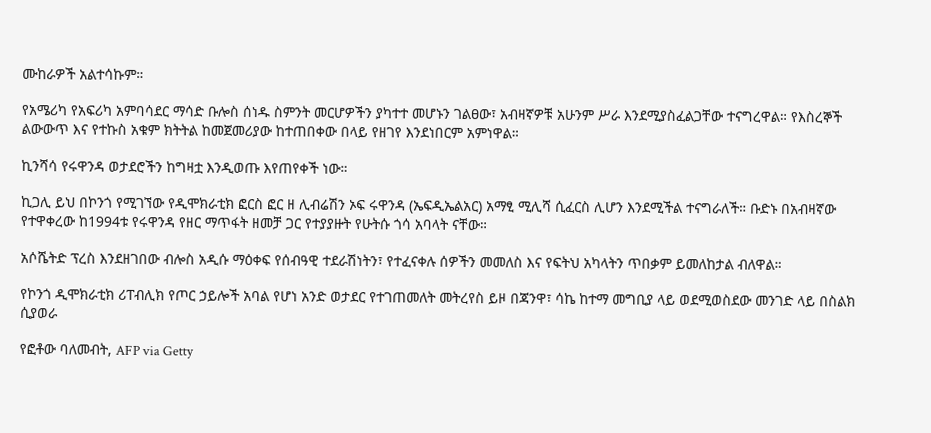ሙከራዎች አልተሳኩም።

የአሜሪካ የአፍሪካ አምባሳደር ማሳድ ቡሎስ ሰነዱ ስምንት መርሆዎችን ያካተተ መሆኑን ገልፀው፣ አብዛኛዎቹ አሁንም ሥራ እንደሚያስፈልጋቸው ተናግረዋል። የእስረኞች ልውውጥ እና የተኩስ አቁም ክትትል ከመጀመሪያው ከተጠበቀው በላይ የዘገየ እንደነበርም አምነዋል።

ኪንሻሳ የሩዋንዳ ወታደሮችን ከግዛቷ እንዲወጡ እየጠየቀች ነው።

ኪጋሊ ይህ በኮንጎ የሚገኘው የዲሞክራቲክ ፎርስ ፎር ዘ ሊብሬሽን ኦፍ ሩዋንዳ (ኤፍዲኤልአር) አማፂ ሚሊሻ ሲፈርስ ሊሆን እንደሚችል ተናግራለች። ቡድኑ በአብዛኛው የተዋቀረው ከ1994ቱ የሩዋንዳ የዘር ማጥፋት ዘመቻ ጋር የተያያዙት የሁትሱ ጎሳ አባላት ናቸው።

አሶሼትድ ፕረስ እንደዘገበው ብሎስ አዲሱ ማዕቀፍ የሰብዓዊ ተደራሽነትን፣ የተፈናቀሉ ሰዎችን መመለስ እና የፍትህ አካላትን ጥበቃም ይመለከታል ብለዋል።

የኮንጎ ዲሞክራቲክ ሪፐብሊክ የጦር ኃይሎች አባል የሆነ አንድ ወታደር የተገጠመለት መትረየስ ይዞ በጃንዋ፣ ሳኬ ከተማ መግቢያ ላይ ወደሚወስደው መንገድ ላይ በስልክ ሲያወራ

የፎቶው ባለመብት, AFP via Getty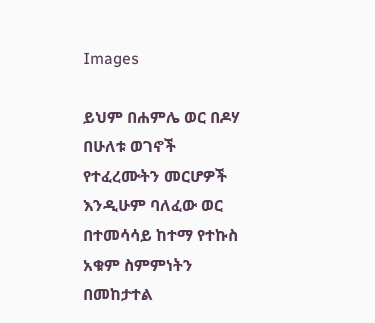Images

ይህም በሐምሌ ወር በዶሃ በሁለቱ ወገኖች የተፈረሙትን መርሆዎች እንዲሁም ባለፈው ወር በተመሳሳይ ከተማ የተኩስ አቁም ስምምነትን በመከታተል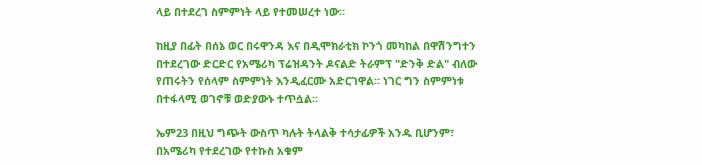ላይ በተደረገ ስምምነት ላይ የተመሠረተ ነው።

ከዚያ በፊት በሰኔ ወር በሩዋንዳ እና በዲሞክራቲክ ኮንጎ መካከል በዋሽንግተን በተደረገው ድርድር የአሜሪካ ፕሬዝዳንት ዶናልድ ትራምፕ "ድንቅ ድል" ብለው የጠሩትን የሰላም ስምምነት እንዲፈርሙ አድርገዋል። ነገር ግን ስምምነቱ በተፋላሚ ወገኖቹ ወድያውኑ ተጥሷል።

ኤም23 በዚህ ግጭት ውስጥ ካሉት ትላልቅ ተሳታፊዎች አንዱ ቢሆንም፣ በአሜሪካ የተደረገው የተኩስ አቁም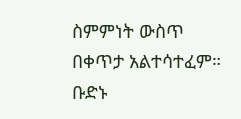ስምምነት ውስጥ በቀጥታ አልተሳተፈም። ቡድኑ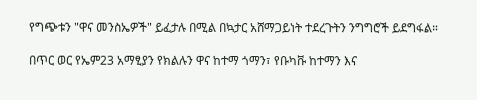የግጭቱን "ዋና መንስኤዎች" ይፈታሉ በሚል በኳታር አሸማጋይነት ተደረጉትን ንግግሮች ይደግፋል።

በጥር ወር የኤም23 አማፂያን የክልሉን ዋና ከተማ ጎማን፣ የቡካቩ ከተማን እና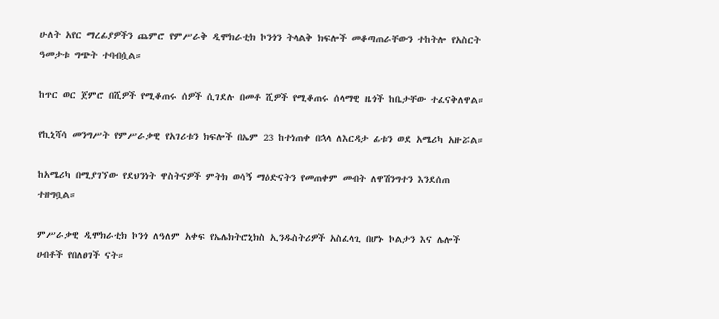ሁለት አየር ማረፊያዎችን ጨምሮ የምሥራቅ ዲሞክራቲክ ኮንጎን ትላልቅ ክፍሎች መቆጣጠራቸውን ተከትሎ የአስርት ዓመታቱ ግጭት ተባብሷል።

ከጥር ወር ጀምሮ በሺዎች የሚቆጠሩ ሰዎች ሲገደሉ በመቶ ሺዎች የሚቆጠሩ ሰላማዊ ዜጎች ከቤታቸው ተፈናቅለዋል።

የኪኒሻሳ መንግሥት የምሥራቃዊ የአገሪቱን ክፍሎች በኤም 23 ከተነጠቀ በኋላ ለእርዳታ ፊቱን ወደ አሜሪካ አዙሯል።

ከአሜሪካ በሚያገኘው የደህንነት ዋስትናዎች ምትክ ወሳኝ ማዕድናትን የመጠቀም መብት ለዋሽንግተን እንደሰጠ ተዘግቧል።

ምሥራቃዊ ዲሞክራቲክ ኮንጎ ለዓለም አቀፍ የኤሌክትሮኒክስ ኢንዱስትሪዎች አስፈላጊ በሆኑ ኮልታን እና ሌሎች ሀብቶች የበለፀገች ናት።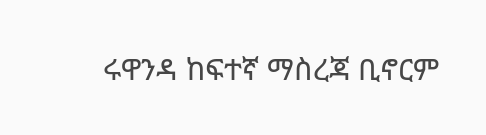ሩዋንዳ ከፍተኛ ማስረጃ ቢኖርም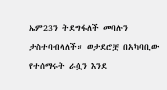ኤም23ን ትደግፋለች መባሉን ታስተባብላለች። ወታደሮቿ በአካባቢው የተሰማሩት ራሷን እንደ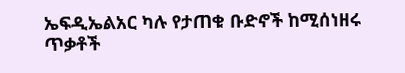ኤፍዲኤልአር ካሉ የታጠቁ ቡድኖች ከሚሰነዘሩ ጥቃቶች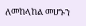ለመከላከል መሆኑን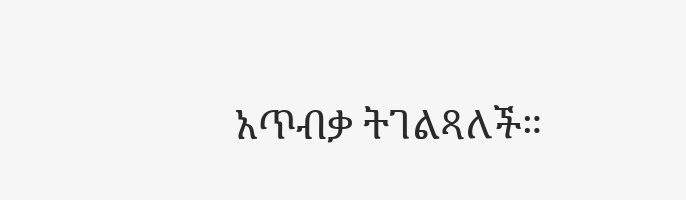አጥብቃ ትገልጻለች።